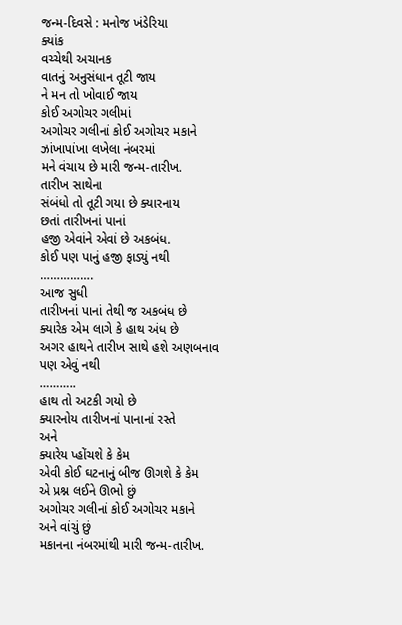જન્મ-દિવસે : મનોજ ખંડેરિયા
ક્યાંક
વચ્ચેથી અચાનક
વાતનું અનુસંધાન તૂટી જાય
ને મન તો ખોવાઈ જાય
કોઈ અગોચર ગલીમાં
અગોચર ગલીનાં કોઈ અગોચર મકાને
ઝાંખાપાંખા લખેલા નંબરમાં
મને વંચાય છે મારી જન્મ-તારીખ.
તારીખ સાથેના
સંબંધો તો તૂટી ગયા છે ક્યારનાય
છતાં તારીખનાં પાનાં
હજી એવાંને એવાં છે અકબંધ.
કોઈ પણ પાનું હજી ફાડ્યું નથી
…………….
આજ સુધી
તારીખનાં પાનાં તેથી જ અકબંધ છે
ક્યારેક એમ લાગે કે હાથ અંધ છે
અગર હાથને તારીખ સાથે હશે અણબનાવ
પણ એવું નથી
………..
હાથ તો અટકી ગયો છે
ક્યારનોય તારીખનાં પાનાનાં રસ્તે
અને
ક્યારેય પ્હોંચશે કે કેમ
એવી કોઈ ઘટનાનું બીજ ઊગશે કે કેમ
એ પ્રશ્ન લઈને ઊભો છું
અગોચર ગલીનાં કોઈ અગોચર મકાને
અને વાંચું છું
મકાનના નંબરમાંથી મારી જન્મ-તારીખ.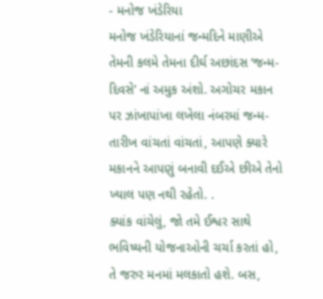- મનોજ ખંડેરિયા
મનોજ ખંડેરિયાનાં જન્મદિને માણીએ તેમની કલમે તેમના દીર્ઘ અછાંદસ ‘જન્મ-દિવસે’ નાં અમુક અંશો. અગોચર મકાન પર ઝાંખાપાંખા લખેલા નંબરમાં જન્મ-તારીખ વાંચતાં વાંચતાં, આપણે ક્યારે મકાનને આપણું બનાવી દઈએ છીએ તેનો ખ્યાલ પણ નથી રહેતો. .
ક્યાંક વાંચેલું, જો તમે ઈશ્વર સાથે ભવિષ્યની યોજનાઓની ચર્ચા કરતાં હો, તે જરુર મનમાં મલકાતો હશે. બસ,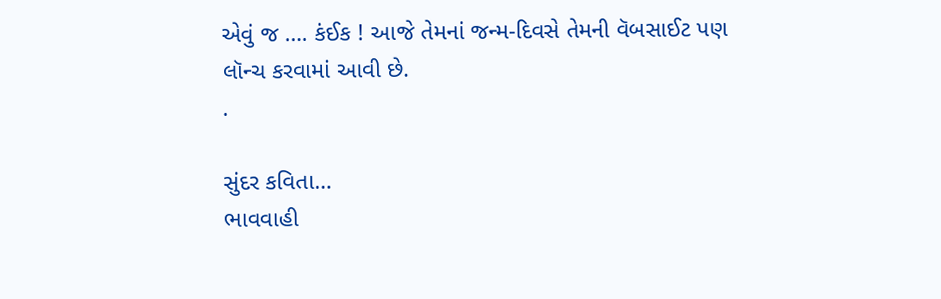એવું જ …. કંઈક ! આજે તેમનાં જન્મ-દિવસે તેમની વૅબસાઈટ પણ લૉન્ચ કરવામાં આવી છે.
.

સુંદર કવિતા…
ભાવવાહી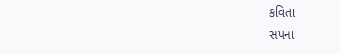કવિતા
સપના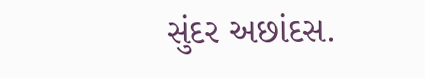સુંદર અછાંદસ.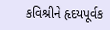કવિશ્રીને હૃદયપૂર્વક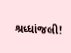શ્રધ્ધાંજલી!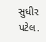સુધીર પટેલ.